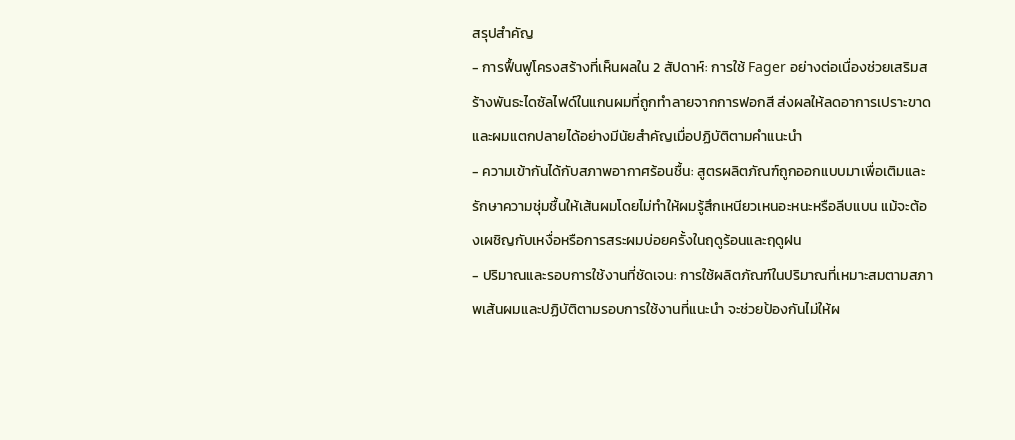สรุปสำคัญ
- การฟื้นฟูโครงสร้างที่เห็นผลใน 2 สัปดาห์: การใช้ Fager อย่างต่อเนื่องช่วยเสริมสร้างพันธะไดซัลไฟด์ในแกนผมที่ถูกทำลายจากการฟอกสี ส่งผลให้ลดอาการเปราะขาดและผมแตกปลายได้อย่างมีนัยสำคัญเมื่อปฏิบัติตามคำแนะนำ
- ความเข้ากันได้กับสภาพอากาศร้อนชื้น: สูตรผลิตภัณฑ์ถูกออกแบบมาเพื่อเติมและรักษาความชุ่มชื้นให้เส้นผมโดยไม่ทำให้ผมรู้สึกเหนียวเหนอะหนะหรือลีบแบน แม้จะต้องเผชิญกับเหงื่อหรือการสระผมบ่อยครั้งในฤดูร้อนและฤดูฝน
- ปริมาณและรอบการใช้งานที่ชัดเจน: การใช้ผลิตภัณฑ์ในปริมาณที่เหมาะสมตามสภาพเส้นผมและปฏิบัติตามรอบการใช้งานที่แนะนำ จะช่วยป้องกันไม่ให้ผ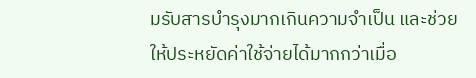มรับสารบำรุงมากเกินความจำเป็น และช่วยให้ประหยัดค่าใช้จ่ายได้มากกว่าเมื่อ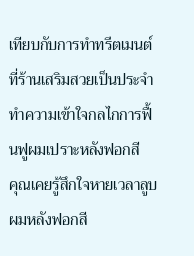เทียบกับการทำทรีตเมนต์ที่ร้านเสริมสวยเป็นประจำ
ทำความเข้าใจกลไกการฟื้นฟูผมเปราะหลังฟอกสี
คุณเคยรู้สึกใจหายเวลาลูบผมหลังฟอกสี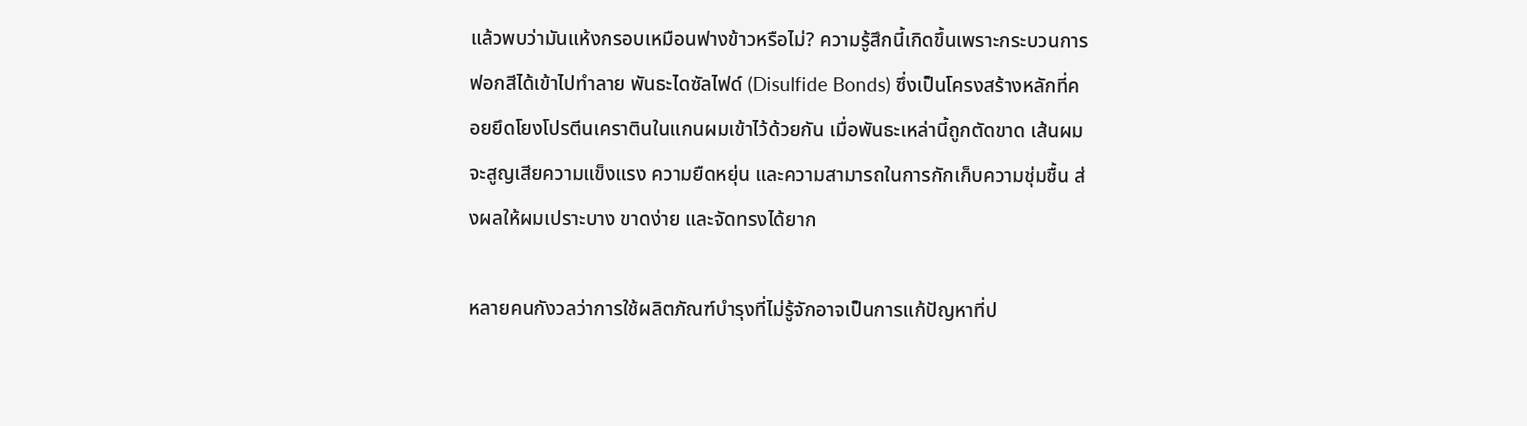แล้วพบว่ามันแห้งกรอบเหมือนฟางข้าวหรือไม่? ความรู้สึกนี้เกิดขึ้นเพราะกระบวนการฟอกสีได้เข้าไปทำลาย พันธะไดซัลไฟด์ (Disulfide Bonds) ซึ่งเป็นโครงสร้างหลักที่คอยยึดโยงโปรตีนเคราตินในแกนผมเข้าไว้ด้วยกัน เมื่อพันธะเหล่านี้ถูกตัดขาด เส้นผมจะสูญเสียความแข็งแรง ความยืดหยุ่น และความสามารถในการกักเก็บความชุ่มชื้น ส่งผลให้ผมเปราะบาง ขาดง่าย และจัดทรงได้ยาก

หลายคนกังวลว่าการใช้ผลิตภัณฑ์บำรุงที่ไม่รู้จักอาจเป็นการแก้ปัญหาที่ป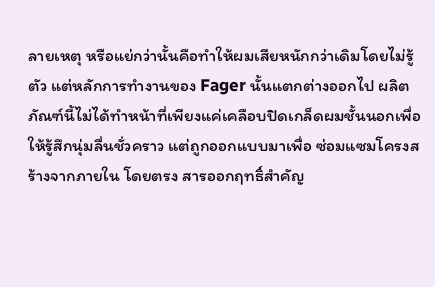ลายเหตุ หรือแย่กว่านั้นคือทำให้ผมเสียหนักกว่าเดิมโดยไม่รู้ตัว แต่หลักการทำงานของ Fager นั้นแตกต่างออกไป ผลิตภัณฑ์นี้ไม่ได้ทำหน้าที่เพียงแค่เคลือบปิดเกล็ดผมชั้นนอกเพื่อให้รู้สึกนุ่มลื่นชั่วคราว แต่ถูกออกแบบมาเพื่อ ซ่อมแซมโครงสร้างจากภายใน โดยตรง สารออกฤทธิ์สำคัญ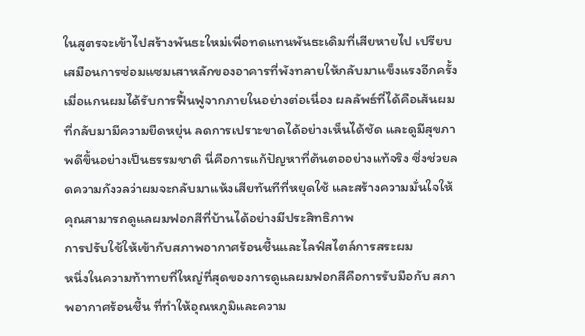ในสูตรจะเข้าไปสร้างพันธะใหม่เพื่อทดแทนพันธะเดิมที่เสียหายไป เปรียบเสมือนการซ่อมแซมเสาหลักของอาคารที่พังทลายให้กลับมาแข็งแรงอีกครั้ง
เมื่อแกนผมได้รับการฟื้นฟูจากภายในอย่างต่อเนื่อง ผลลัพธ์ที่ได้คือเส้นผมที่กลับมามีความยืดหยุ่น ลดการเปราะขาดได้อย่างเห็นได้ชัด และดูมีสุขภาพดีขึ้นอย่างเป็นธรรมชาติ นี่คือการแก้ปัญหาที่ต้นตออย่างแท้จริง ซึ่งช่วยลดความกังวลว่าผมจะกลับมาแห้งเสียทันทีที่หยุดใช้ และสร้างความมั่นใจให้คุณสามารถดูแลผมฟอกสีที่บ้านได้อย่างมีประสิทธิภาพ
การปรับใช้ให้เข้ากับสภาพอากาศร้อนชื้นและไลฟ์สไตล์การสระผม
หนึ่งในความท้าทายที่ใหญ่ที่สุดของการดูแลผมฟอกสีคือการรับมือกับ สภาพอากาศร้อนชื้น ที่ทำให้อุณหภูมิและความ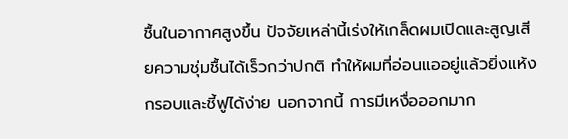ชื้นในอากาศสูงขึ้น ปัจจัยเหล่านี้เร่งให้เกล็ดผมเปิดและสูญเสียความชุ่มชื้นได้เร็วกว่าปกติ ทำให้ผมที่อ่อนแออยู่แล้วยิ่งแห้งกรอบและชี้ฟูได้ง่าย นอกจากนี้ การมีเหงื่อออกมาก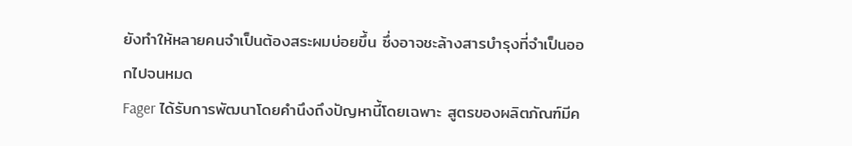ยังทำให้หลายคนจำเป็นต้องสระผมบ่อยขึ้น ซึ่งอาจชะล้างสารบำรุงที่จำเป็นออกไปจนหมด
Fager ได้รับการพัฒนาโดยคำนึงถึงปัญหานี้โดยเฉพาะ สูตรของผลิตภัณฑ์มีค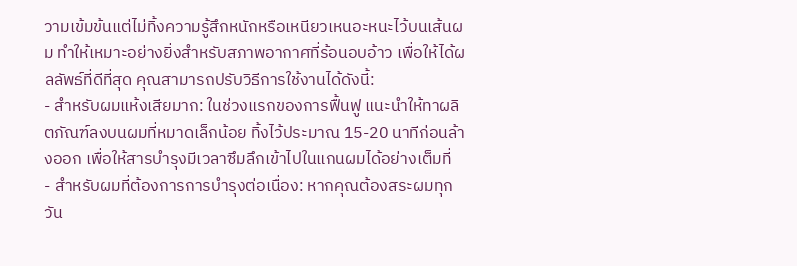วามเข้มข้นแต่ไม่ทิ้งความรู้สึกหนักหรือเหนียวเหนอะหนะไว้บนเส้นผม ทำให้เหมาะอย่างยิ่งสำหรับสภาพอากาศที่ร้อนอบอ้าว เพื่อให้ได้ผลลัพธ์ที่ดีที่สุด คุณสามารถปรับวิธีการใช้งานได้ดังนี้:
- สำหรับผมแห้งเสียมาก: ในช่วงแรกของการฟื้นฟู แนะนำให้ทาผลิตภัณฑ์ลงบนผมที่หมาดเล็กน้อย ทิ้งไว้ประมาณ 15-20 นาทีก่อนล้างออก เพื่อให้สารบำรุงมีเวลาซึมลึกเข้าไปในแกนผมได้อย่างเต็มที่
- สำหรับผมที่ต้องการการบำรุงต่อเนื่อง: หากคุณต้องสระผมทุกวัน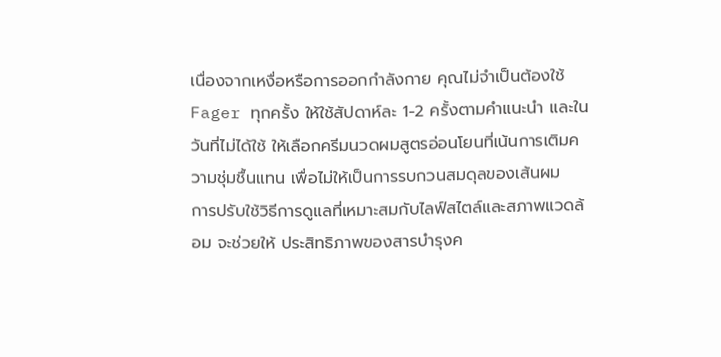เนื่องจากเหงื่อหรือการออกกำลังกาย คุณไม่จำเป็นต้องใช้ Fager ทุกครั้ง ให้ใช้สัปดาห์ละ 1-2 ครั้งตามคำแนะนำ และในวันที่ไม่ได้ใช้ ให้เลือกครีมนวดผมสูตรอ่อนโยนที่เน้นการเติมความชุ่มชื้นแทน เพื่อไม่ให้เป็นการรบกวนสมดุลของเส้นผม
การปรับใช้วิธีการดูแลที่เหมาะสมกับไลฟ์สไตล์และสภาพแวดล้อม จะช่วยให้ ประสิทธิภาพของสารบำรุงค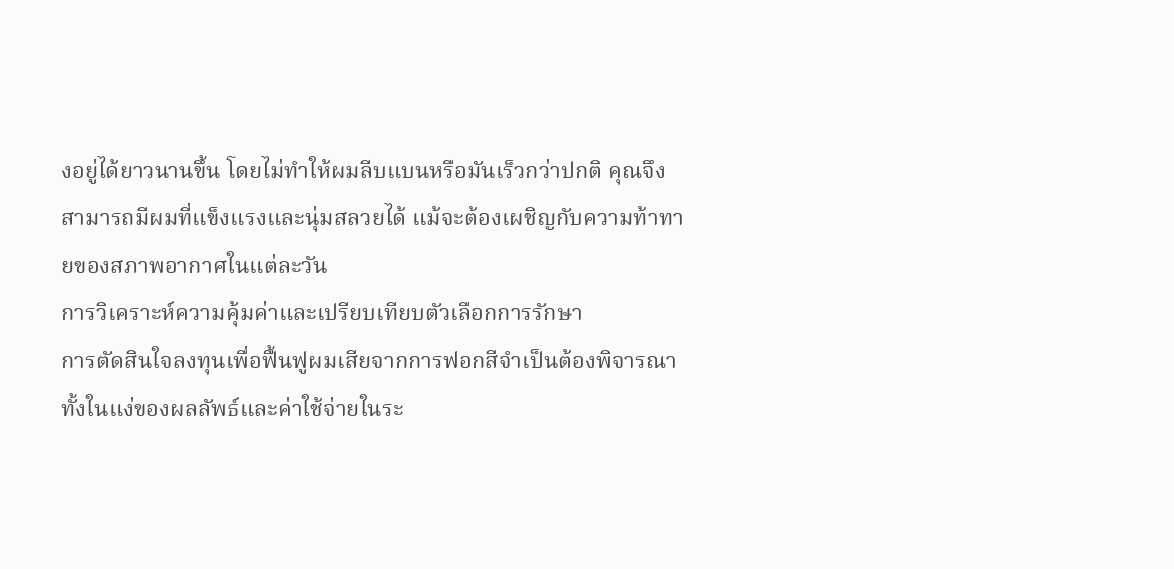งอยู่ได้ยาวนานขึ้น โดยไม่ทำให้ผมลีบแบนหรือมันเร็วกว่าปกติ คุณจึงสามารถมีผมที่แข็งแรงและนุ่มสลวยได้ แม้จะต้องเผชิญกับความท้าทายของสภาพอากาศในแต่ละวัน
การวิเคราะห์ความคุ้มค่าและเปรียบเทียบตัวเลือกการรักษา
การตัดสินใจลงทุนเพื่อฟื้นฟูผมเสียจากการฟอกสีจำเป็นต้องพิจารณาทั้งในแง่ของผลลัพธ์และค่าใช้จ่ายในระ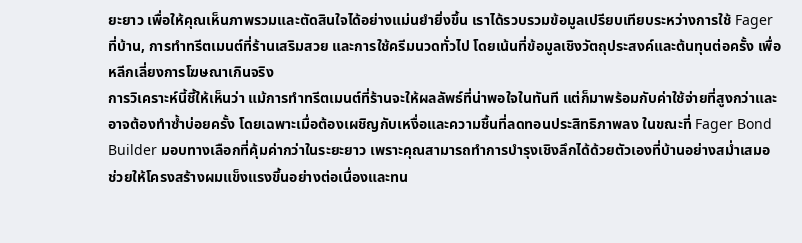ยะยาว เพื่อให้คุณเห็นภาพรวมและตัดสินใจได้อย่างแม่นยำยิ่งขึ้น เราได้รวบรวมข้อมูลเปรียบเทียบระหว่างการใช้ Fager ที่บ้าน, การทำทรีตเมนต์ที่ร้านเสริมสวย และการใช้ครีมนวดทั่วไป โดยเน้นที่ข้อมูลเชิงวัตถุประสงค์และต้นทุนต่อครั้ง เพื่อหลีกเลี่ยงการโฆษณาเกินจริง
การวิเคราะห์นี้ชี้ให้เห็นว่า แม้การทำทรีตเมนต์ที่ร้านจะให้ผลลัพธ์ที่น่าพอใจในทันที แต่ก็มาพร้อมกับค่าใช้จ่ายที่สูงกว่าและอาจต้องทำซ้ำบ่อยครั้ง โดยเฉพาะเมื่อต้องเผชิญกับเหงื่อและความชื้นที่ลดทอนประสิทธิภาพลง ในขณะที่ Fager Bond Builder มอบทางเลือกที่คุ้มค่ากว่าในระยะยาว เพราะคุณสามารถทำการบำรุงเชิงลึกได้ด้วยตัวเองที่บ้านอย่างสม่ำเสมอ ช่วยให้โครงสร้างผมแข็งแรงขึ้นอย่างต่อเนื่องและทน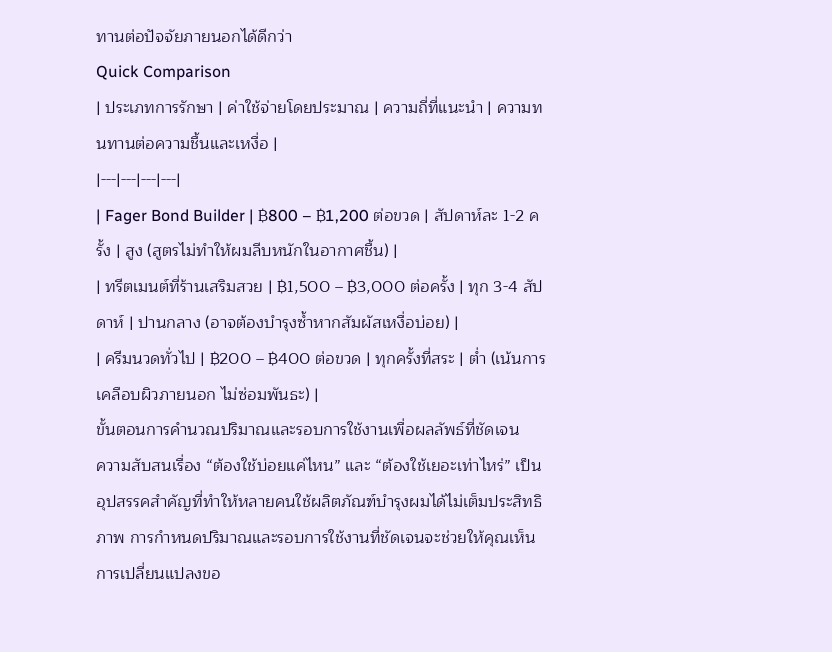ทานต่อปัจจัยภายนอกได้ดีกว่า
Quick Comparison
| ประเภทการรักษา | ค่าใช้จ่ายโดยประมาณ | ความถี่ที่แนะนำ | ความทนทานต่อความชื้นและเหงื่อ |
|---|---|---|---|
| Fager Bond Builder | ฿800 – ฿1,200 ต่อขวด | สัปดาห์ละ 1-2 ครั้ง | สูง (สูตรไม่ทำให้ผมลีบหนักในอากาศชื้น) |
| ทรีตเมนต์ที่ร้านเสริมสวย | ฿1,500 – ฿3,000 ต่อครั้ง | ทุก 3-4 สัปดาห์ | ปานกลาง (อาจต้องบำรุงซ้ำหากสัมผัสเหงื่อบ่อย) |
| ครีมนวดทั่วไป | ฿200 – ฿400 ต่อขวด | ทุกครั้งที่สระ | ต่ำ (เน้นการเคลือบผิวภายนอก ไม่ซ่อมพันธะ) |
ขั้นตอนการคำนวณปริมาณและรอบการใช้งานเพื่อผลลัพธ์ที่ชัดเจน
ความสับสนเรื่อง “ต้องใช้บ่อยแค่ไหน” และ “ต้องใช้เยอะเท่าไหร่” เป็นอุปสรรคสำคัญที่ทำให้หลายคนใช้ผลิตภัณฑ์บำรุงผมได้ไม่เต็มประสิทธิภาพ การกำหนดปริมาณและรอบการใช้งานที่ชัดเจนจะช่วยให้คุณเห็นการเปลี่ยนแปลงขอ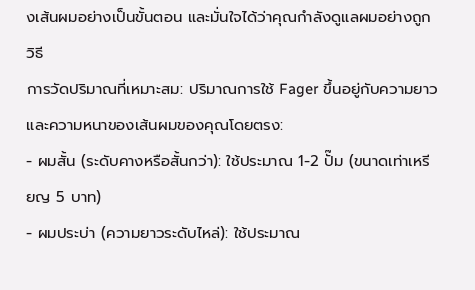งเส้นผมอย่างเป็นขั้นตอน และมั่นใจได้ว่าคุณกำลังดูแลผมอย่างถูกวิธี
การวัดปริมาณที่เหมาะสม: ปริมาณการใช้ Fager ขึ้นอยู่กับความยาวและความหนาของเส้นผมของคุณโดยตรง:
- ผมสั้น (ระดับคางหรือสั้นกว่า): ใช้ประมาณ 1-2 ปั๊ม (ขนาดเท่าเหรียญ 5 บาท)
- ผมประบ่า (ความยาวระดับไหล่): ใช้ประมาณ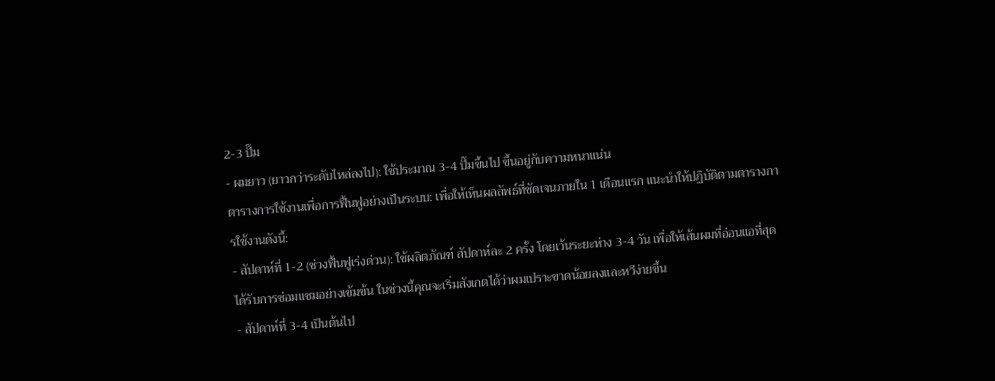2-3 ปั๊ม
- ผมยาว (ยาวกว่าระดับไหล่ลงไป): ใช้ประมาณ 3-4 ปั๊มขึ้นไป ขึ้นอยู่กับความหนาแน่น
ตารางการใช้งานเพื่อการฟื้นฟูอย่างเป็นระบบ: เพื่อให้เห็นผลลัพธ์ที่ชัดเจนภายใน 1 เดือนแรก แนะนำให้ปฏิบัติตามตารางการใช้งานดังนี้:
- สัปดาห์ที่ 1-2 (ช่วงฟื้นฟูเร่งด่วน): ใช้ผลิตภัณฑ์ สัปดาห์ละ 2 ครั้ง โดยเว้นระยะห่าง 3-4 วัน เพื่อให้เส้นผมที่อ่อนแอที่สุดได้รับการซ่อมแซมอย่างเข้มข้น ในช่วงนี้คุณจะเริ่มสังเกตได้ว่าผมเปราะขาดน้อยลงและหวีง่ายขึ้น
- สัปดาห์ที่ 3-4 เป็นต้นไป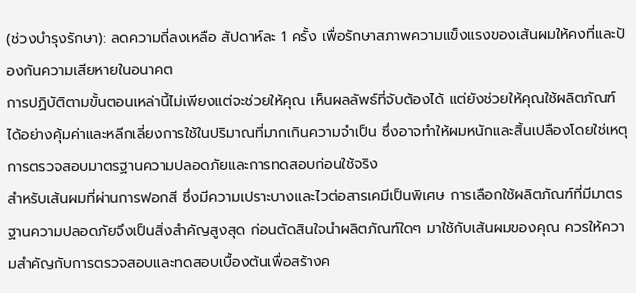(ช่วงบำรุงรักษา): ลดความถี่ลงเหลือ สัปดาห์ละ 1 ครั้ง เพื่อรักษาสภาพความแข็งแรงของเส้นผมให้คงที่และป้องกันความเสียหายในอนาคต
การปฏิบัติตามขั้นตอนเหล่านี้ไม่เพียงแต่จะช่วยให้คุณ เห็นผลลัพธ์ที่จับต้องได้ แต่ยังช่วยให้คุณใช้ผลิตภัณฑ์ได้อย่างคุ้มค่าและหลีกเลี่ยงการใช้ในปริมาณที่มากเกินความจำเป็น ซึ่งอาจทำให้ผมหนักและสิ้นเปลืองโดยใช่เหตุ
การตรวจสอบมาตรฐานความปลอดภัยและการทดสอบก่อนใช้จริง
สำหรับเส้นผมที่ผ่านการฟอกสี ซึ่งมีความเปราะบางและไวต่อสารเคมีเป็นพิเศษ การเลือกใช้ผลิตภัณฑ์ที่มีมาตรฐานความปลอดภัยจึงเป็นสิ่งสำคัญสูงสุด ก่อนตัดสินใจนำผลิตภัณฑ์ใดๆ มาใช้กับเส้นผมของคุณ ควรให้ความสำคัญกับการตรวจสอบและทดสอบเบื้องต้นเพื่อสร้างค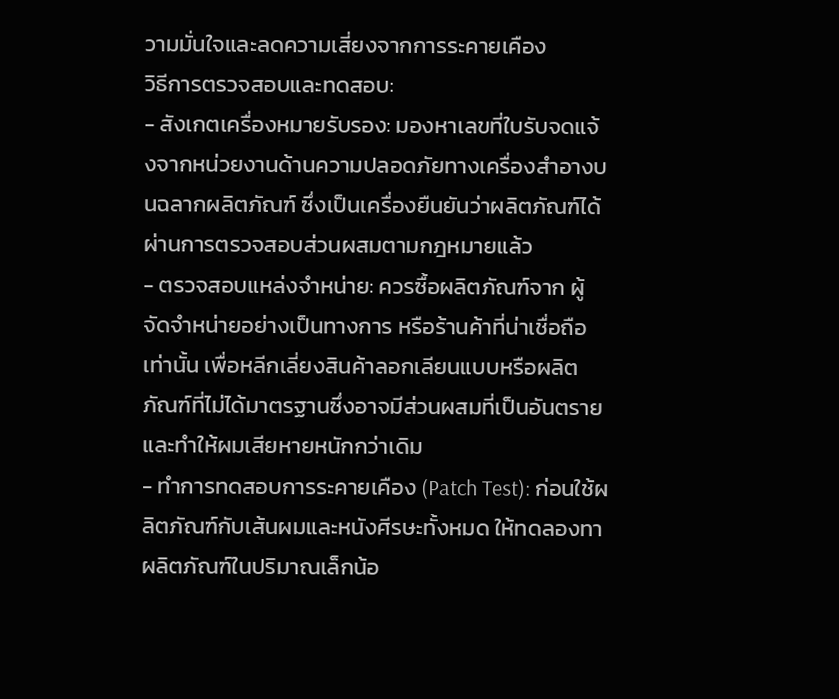วามมั่นใจและลดความเสี่ยงจากการระคายเคือง
วิธีการตรวจสอบและทดสอบ:
- สังเกตเครื่องหมายรับรอง: มองหาเลขที่ใบรับจดแจ้งจากหน่วยงานด้านความปลอดภัยทางเครื่องสำอางบนฉลากผลิตภัณฑ์ ซึ่งเป็นเครื่องยืนยันว่าผลิตภัณฑ์ได้ผ่านการตรวจสอบส่วนผสมตามกฎหมายแล้ว
- ตรวจสอบแหล่งจำหน่าย: ควรซื้อผลิตภัณฑ์จาก ผู้จัดจำหน่ายอย่างเป็นทางการ หรือร้านค้าที่น่าเชื่อถือเท่านั้น เพื่อหลีกเลี่ยงสินค้าลอกเลียนแบบหรือผลิตภัณฑ์ที่ไม่ได้มาตรฐานซึ่งอาจมีส่วนผสมที่เป็นอันตรายและทำให้ผมเสียหายหนักกว่าเดิม
- ทำการทดสอบการระคายเคือง (Patch Test): ก่อนใช้ผลิตภัณฑ์กับเส้นผมและหนังศีรษะทั้งหมด ให้ทดลองทาผลิตภัณฑ์ในปริมาณเล็กน้อ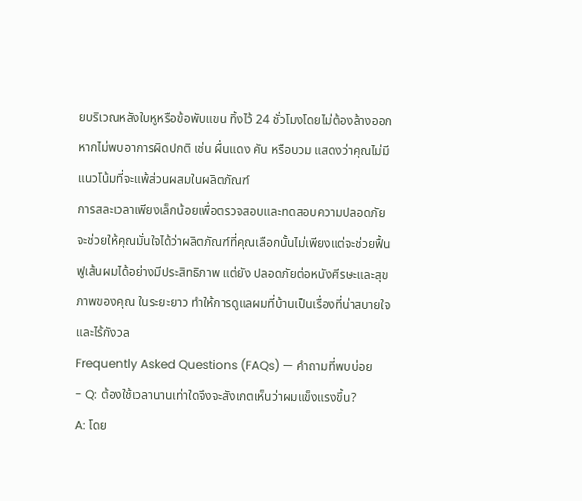ยบริเวณหลังใบหูหรือข้อพับแขน ทิ้งไว้ 24 ชั่วโมงโดยไม่ต้องล้างออก หากไม่พบอาการผิดปกติ เช่น ผื่นแดง คัน หรือบวม แสดงว่าคุณไม่มีแนวโน้มที่จะแพ้ส่วนผสมในผลิตภัณฑ์
การสละเวลาเพียงเล็กน้อยเพื่อตรวจสอบและทดสอบความปลอดภัย จะช่วยให้คุณมั่นใจได้ว่าผลิตภัณฑ์ที่คุณเลือกนั้นไม่เพียงแต่จะช่วยฟื้นฟูเส้นผมได้อย่างมีประสิทธิภาพ แต่ยัง ปลอดภัยต่อหนังศีรษะและสุขภาพของคุณ ในระยะยาว ทำให้การดูแลผมที่บ้านเป็นเรื่องที่น่าสบายใจและไร้กังวล
Frequently Asked Questions (FAQs) — คำถามที่พบบ่อย
- Q: ต้องใช้เวลานานเท่าใดจึงจะสังเกตเห็นว่าผมแข็งแรงขึ้น?
A: โดย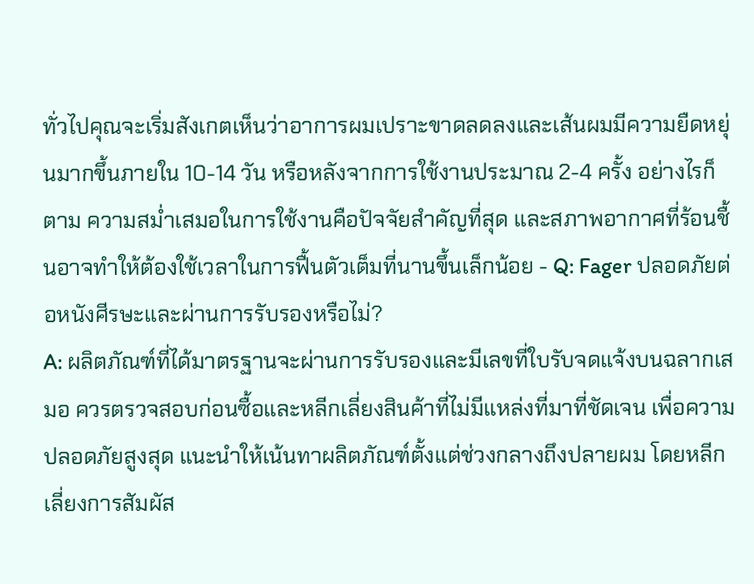ทั่วไปคุณจะเริ่มสังเกตเห็นว่าอาการผมเปราะขาดลดลงและเส้นผมมีความยืดหยุ่นมากขึ้นภายใน 10-14 วัน หรือหลังจากการใช้งานประมาณ 2-4 ครั้ง อย่างไรก็ตาม ความสม่ำเสมอในการใช้งานคือปัจจัยสำคัญที่สุด และสภาพอากาศที่ร้อนชื้นอาจทำให้ต้องใช้เวลาในการฟื้นตัวเต็มที่นานขึ้นเล็กน้อย - Q: Fager ปลอดภัยต่อหนังศีรษะและผ่านการรับรองหรือไม่?
A: ผลิตภัณฑ์ที่ได้มาตรฐานจะผ่านการรับรองและมีเลขที่ใบรับจดแจ้งบนฉลากเสมอ ควรตรวจสอบก่อนซื้อและหลีกเลี่ยงสินค้าที่ไม่มีแหล่งที่มาที่ชัดเจน เพื่อความปลอดภัยสูงสุด แนะนำให้เน้นทาผลิตภัณฑ์ตั้งแต่ช่วงกลางถึงปลายผม โดยหลีกเลี่ยงการสัมผัส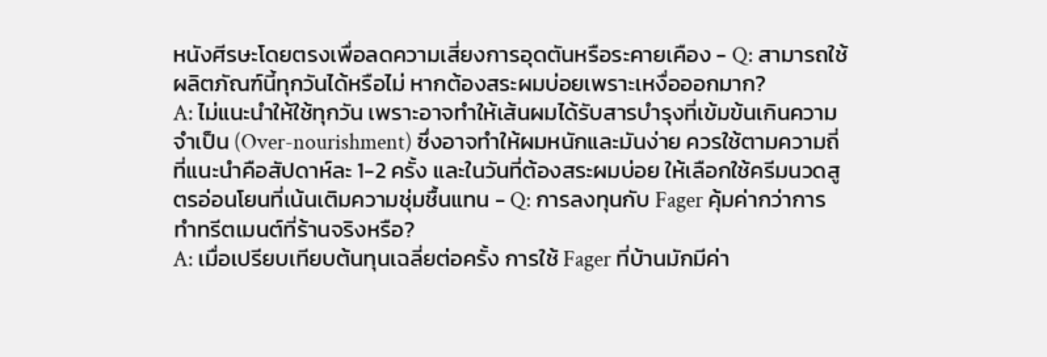หนังศีรษะโดยตรงเพื่อลดความเสี่ยงการอุดตันหรือระคายเคือง - Q: สามารถใช้ผลิตภัณฑ์นี้ทุกวันได้หรือไม่ หากต้องสระผมบ่อยเพราะเหงื่อออกมาก?
A: ไม่แนะนำให้ใช้ทุกวัน เพราะอาจทำให้เส้นผมได้รับสารบำรุงที่เข้มข้นเกินความจำเป็น (Over-nourishment) ซึ่งอาจทำให้ผมหนักและมันง่าย ควรใช้ตามความถี่ที่แนะนำคือสัปดาห์ละ 1-2 ครั้ง และในวันที่ต้องสระผมบ่อย ให้เลือกใช้ครีมนวดสูตรอ่อนโยนที่เน้นเติมความชุ่มชื้นแทน - Q: การลงทุนกับ Fager คุ้มค่ากว่าการทำทรีตเมนต์ที่ร้านจริงหรือ?
A: เมื่อเปรียบเทียบต้นทุนเฉลี่ยต่อครั้ง การใช้ Fager ที่บ้านมักมีค่า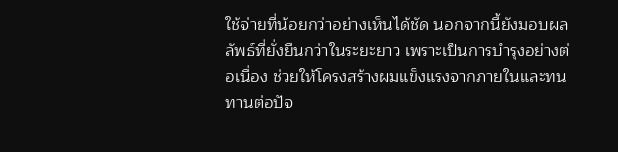ใช้จ่ายที่น้อยกว่าอย่างเห็นได้ชัด นอกจากนี้ยังมอบผลลัพธ์ที่ยั่งยืนกว่าในระยะยาว เพราะเป็นการบำรุงอย่างต่อเนื่อง ช่วยให้โครงสร้างผมแข็งแรงจากภายในและทนทานต่อปัจ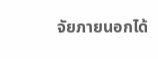จัยภายนอกได้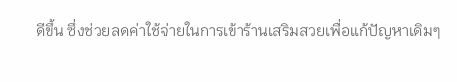ดีขึ้น ซึ่งช่วยลดค่าใช้จ่ายในการเข้าร้านเสริมสวยเพื่อแก้ปัญหาเดิมๆ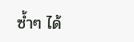ซ้ำๆ ได้